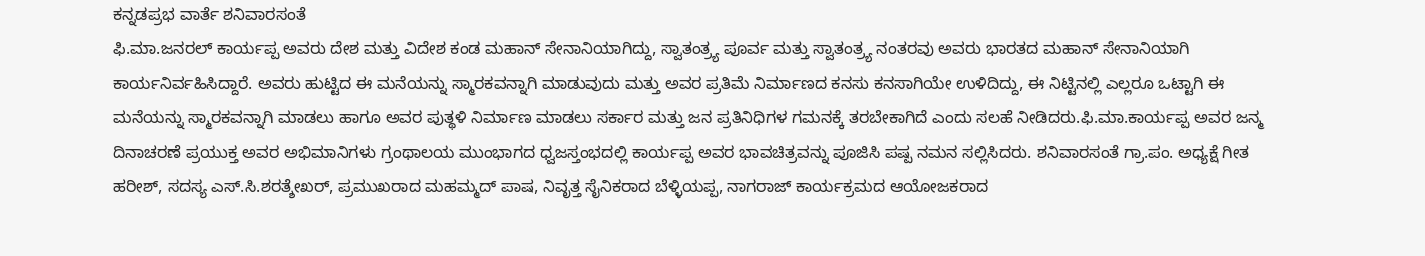ಕನ್ನಡಪ್ರಭ ವಾರ್ತೆ ಶನಿವಾರಸಂತೆ
ಫಿ.ಮಾ.ಜನರಲ್ ಕಾರ್ಯಪ್ಪ ಅವರು ದೇಶ ಮತ್ತು ವಿದೇಶ ಕಂಡ ಮಹಾನ್ ಸೇನಾನಿಯಾಗಿದ್ದು, ಸ್ವಾತಂತ್ರ್ಯ ಪೂರ್ವ ಮತ್ತು ಸ್ವಾತಂತ್ರ್ಯ ನಂತರವು ಅವರು ಭಾರತದ ಮಹಾನ್ ಸೇನಾನಿಯಾಗಿ ಕಾರ್ಯನಿರ್ವಹಿಸಿದ್ದಾರೆ. ಅವರು ಹುಟ್ಟಿದ ಈ ಮನೆಯನ್ನು ಸ್ಮಾರಕವನ್ನಾಗಿ ಮಾಡುವುದು ಮತ್ತು ಅವರ ಪ್ರತಿಮೆ ನಿರ್ಮಾಣದ ಕನಸು ಕನಸಾಗಿಯೇ ಉಳಿದಿದ್ದು, ಈ ನಿಟ್ಟಿನಲ್ಲಿ ಎಲ್ಲರೂ ಒಟ್ಟಾಗಿ ಈ ಮನೆಯನ್ನು ಸ್ಮಾರಕವನ್ನಾಗಿ ಮಾಡಲು ಹಾಗೂ ಅವರ ಪುತ್ಥಳಿ ನಿರ್ಮಾಣ ಮಾಡಲು ಸರ್ಕಾರ ಮತ್ತು ಜನ ಪ್ರತಿನಿಧಿಗಳ ಗಮನಕ್ಕೆ ತರಬೇಕಾಗಿದೆ ಎಂದು ಸಲಹೆ ನೀಡಿದರು.ಫಿ.ಮಾ.ಕಾರ್ಯಪ್ಪ ಅವರ ಜನ್ಮ ದಿನಾಚರಣೆ ಪ್ರಯುಕ್ತ ಅವರ ಅಭಿಮಾನಿಗಳು ಗ್ರಂಥಾಲಯ ಮುಂಭಾಗದ ಧ್ವಜಸ್ತಂಭದಲ್ಲಿ ಕಾರ್ಯಪ್ಪ ಅವರ ಭಾವಚಿತ್ರವನ್ನು ಪೂಜಿಸಿ ಪಷ್ಪ ನಮನ ಸಲ್ಲಿಸಿದರು. ಶನಿವಾರಸಂತೆ ಗ್ರಾ.ಪಂ. ಅಧ್ಯಕ್ಷೆ ಗೀತ ಹರೀಶ್, ಸದಸ್ಯ ಎಸ್.ಸಿ.ಶರತ್ಶೇಖರ್, ಪ್ರಮುಖರಾದ ಮಹಮ್ಮದ್ ಪಾಷ, ನಿವೃತ್ತ ಸೈನಿಕರಾದ ಬೆಳ್ಳಿಯಪ್ಪ, ನಾಗರಾಜ್ ಕಾರ್ಯಕ್ರಮದ ಆಯೋಜಕರಾದ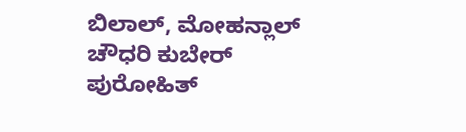ಬಿಲಾಲ್, ಮೋಹನ್ಲಾಲ್ ಚೌಧರಿ ಕುಬೇರ್ ಪುರೋಹಿತ್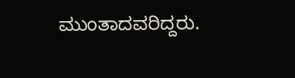ಮುಂತಾದವರಿದ್ದರು.